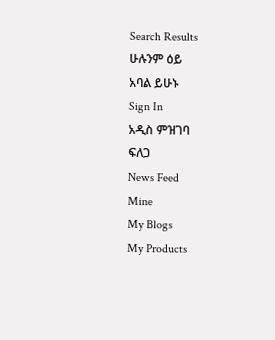Search Results
ሁሉንም ዕይ
አባል ይሁኑ
Sign In
አዲስ ምዝገባ
ፍለጋ
News Feed
Mine
My Blogs
My Products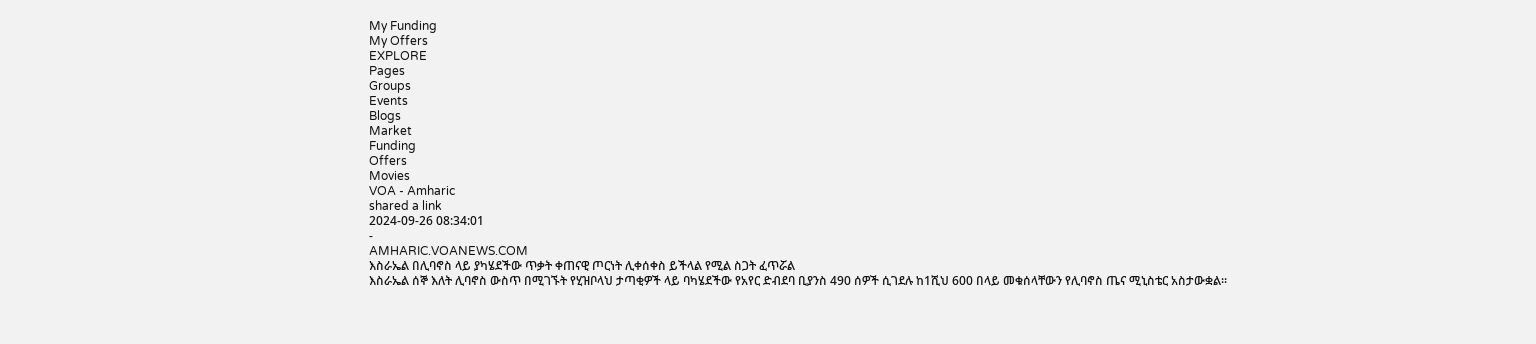My Funding
My Offers
EXPLORE
Pages
Groups
Events
Blogs
Market
Funding
Offers
Movies
VOA - Amharic
shared a link
2024-09-26 08:34:01
-
AMHARIC.VOANEWS.COM
እስራኤል በሊባኖስ ላይ ያካሄደችው ጥቃት ቀጠናዊ ጦርነት ሊቀሰቀስ ይችላል የሚል ስጋት ፈጥሯል
እስራኤል ሰኞ እለት ሊባኖስ ውስጥ በሚገኙት የሂዝቦላህ ታጣቂዎች ላይ ባካሄደችው የአየር ድብደባ ቢያንስ 490 ሰዎች ሲገደሉ ከ1ሺህ 600 በላይ መቁሰላቸውን የሊባኖስ ጤና ሚኒስቴር አስታውቋል።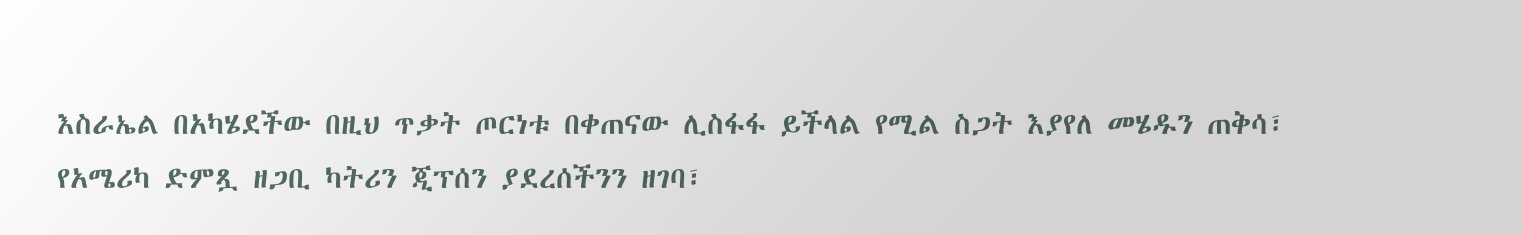እስራኤል በአካሄደችው በዚህ ጥቃት ጦርነቱ በቀጠናው ሊስፋፋ ይችላል የሚል ስጋት እያየለ መሄዱን ጠቅሳ፣ የአሜሪካ ድምጿ ዘጋቢ ካትሪን ጂፕሰን ያደረሰችንን ዘገባ፣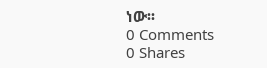ነው፡፡
0 Comments
0 Shares